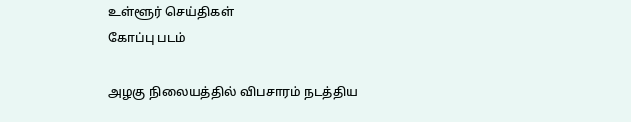உள்ளூர் செய்திகள்
கோப்பு படம்

அழகு நிலையத்தில் விபசாரம் நடத்திய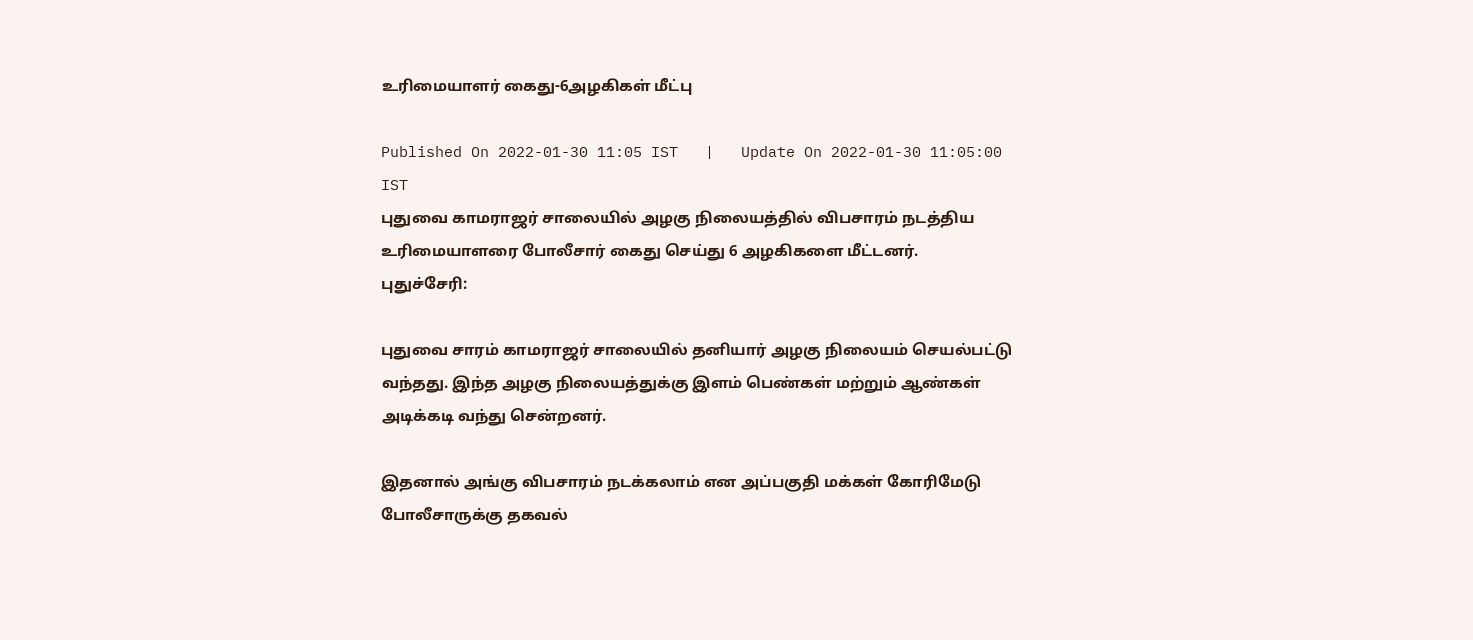உரிமையாளர் கைது-6அழகிகள் மீட்பு

Published On 2022-01-30 11:05 IST   |   Update On 2022-01-30 11:05:00 IST
புதுவை காமராஜர் சாலையில் அழகு நிலையத்தில் விபசாரம் நடத்திய உரிமையாளரை போலீசார் கைது செய்து 6 அழகிகளை மீட்டனர்.
புதுச்சேரி:

புதுவை சாரம் காமராஜர் சாலையில் தனியார் அழகு நிலையம் செயல்பட்டு வந்தது. இந்த அழகு நிலையத்துக்கு இளம் பெண்கள் மற்றும் ஆண்கள் அடிக்கடி வந்து சென்றனர்.

இதனால் அங்கு விபசாரம் நடக்கலாம் என அப்பகுதி மக்கள் கோரிமேடு போலீசாருக்கு தகவல்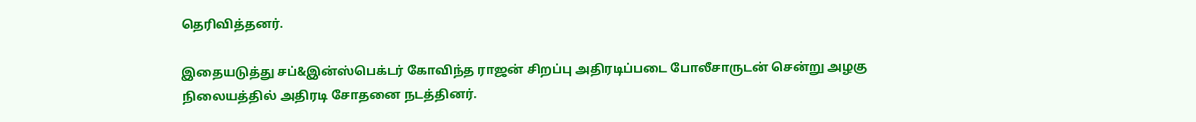தெரிவித்தனர்.

இதையடுத்து சப்&இன்ஸ்பெக்டர் கோவிந்த ராஜன் சிறப்பு அதிரடிப்படை போலீசாருடன் சென்று அழகு நிலையத்தில் அதிரடி சோதனை நடத்தினர்.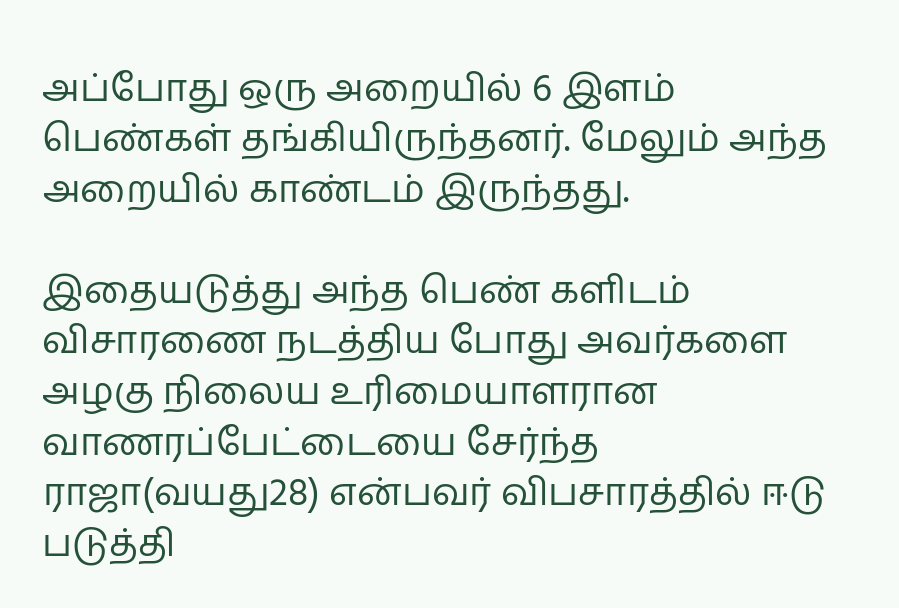அப்போது ஒரு அறையில் 6 இளம் பெண்கள் தங்கியிருந்தனர். மேலும் அந்த அறையில் காண்டம் இருந்தது.

இதையடுத்து அந்த பெண் களிடம் விசாரணை நடத்திய போது அவர்களை அழகு நிலைய உரிமையாளரான வாணரப்பேட்டையை சேர்ந்த ராஜா(வயது28) என்பவர் விபசாரத்தில் ஈடு படுத்தி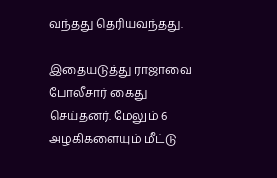வந்தது தெரியவந்தது.

இதையடுத்து ராஜாவை போலீசார் கைது செய்தனர். மேலும் 6 அழகிகளையும் மீட்டு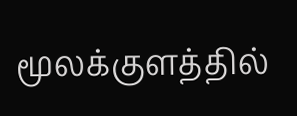மூலக்குளத்தில்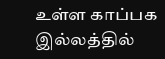உள்ள காப்பக இல்லத்தில்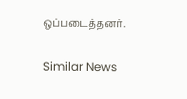ஒப்படைத்தனர்.

Similar News